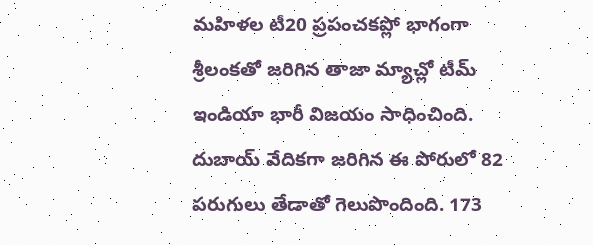మహిళల టీ20 ప్రపంచకప్లో భాగంగా శ్రీలంకతో జరిగిన తాజా మ్యాచ్లో టీమ్ ఇండియా భారీ విజయం సాధించింది. దుబాయ్ వేదికగా జరిగిన ఈ పోరులో 82 పరుగులు తేడాతో గెలుపొందింది. 173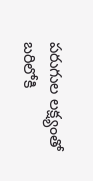పరుగుల లక్ష్యంతో బరిలోకి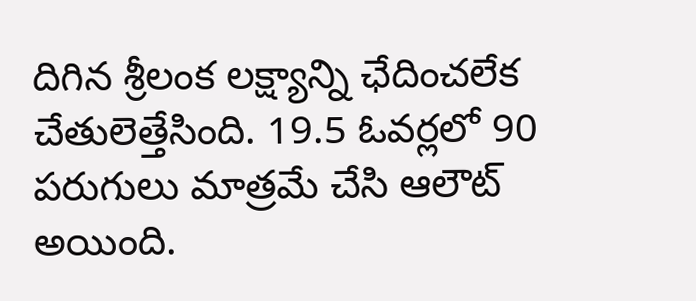దిగిన శ్రీలంక లక్ష్యాన్ని ఛేదించలేక చేతులెత్తేసింది. 19.5 ఓవర్లలో 90 పరుగులు మాత్రమే చేసి ఆలౌట్ అయింది.